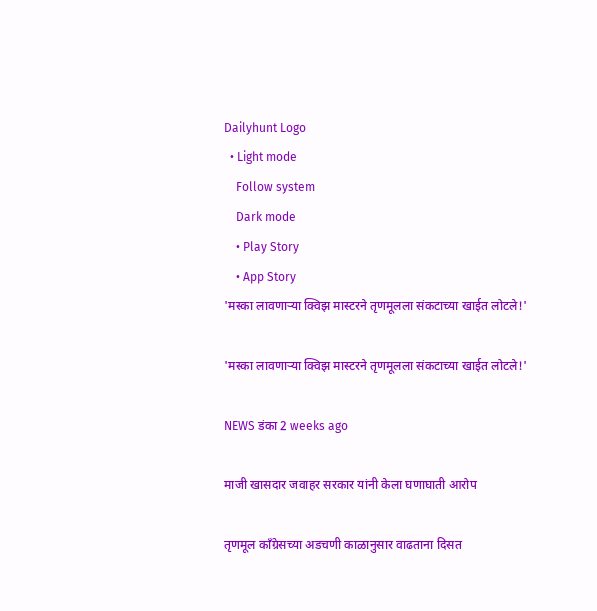Dailyhunt Logo
  • Light mode
    Follow system
    Dark mode
    • Play Story
    • App Story
'मस्का लावणाऱ्या क्विझ मास्टरने तृणमूलला संकटाच्या खाईत लोटले!'

'मस्का लावणाऱ्या क्विझ मास्टरने तृणमूलला संकटाच्या खाईत लोटले!'

NEWS डंका 2 weeks ago

माजी खासदार जवाहर सरकार यांनी केला घणाघाती आरोप

तृणमूल काँग्रेसच्या अडचणी काळानुसार वाढताना दिसत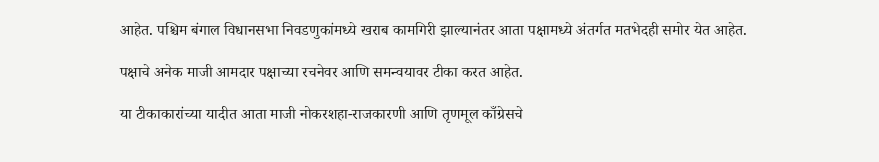आहेत. पश्चिम बंगाल विधानसभा निवडणुकांमध्ये खराब कामगिरी झाल्यानंतर आता पक्षामध्ये अंतर्गत मतभेदही समोर येत आहेत.

पक्षाचे अनेक माजी आमदार पक्षाच्या रचनेवर आणि समन्वयावर टीका करत आहेत.

या टीकाकारांच्या यादीत आता माजी नोकरशहा-राजकारणी आणि तृणमूल काँग्रेसचे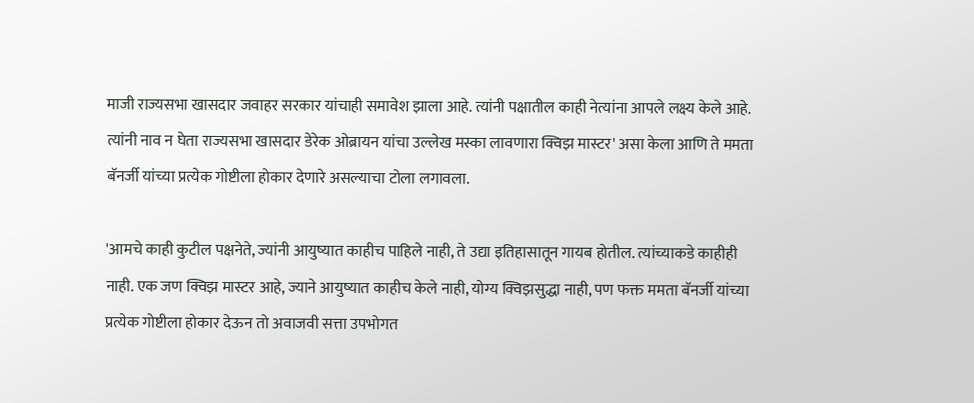माजी राज्यसभा खासदार जवाहर सरकार यांचाही समावेश झाला आहे. त्यांनी पक्षातील काही नेत्यांना आपले लक्ष्य केले आहे. त्यांनी नाव न घेता राज्यसभा खासदार डेरेक ओब्रायन यांचा उल्लेख मस्का लावणारा क्विझ मास्टर' असा केला आणि ते ममता बॅनर्जी यांच्या प्रत्येक गोष्टीला होकार देणारे असल्याचा टोला लगावला.

'आमचे काही कुटील पक्षनेते, ज्यांनी आयुष्यात काहीच पाहिले नाही, ते उद्या इतिहासातून गायब होतील. त्यांच्याकडे काहीही नाही. एक जण क्विझ मास्टर आहे, ज्याने आयुष्यात काहीच केले नाही, योग्य क्विझसुद्धा नाही, पण फक्त ममता बॅनर्जी यांच्या प्रत्येक गोष्टीला होकार देऊन तो अवाजवी सत्ता उपभोगत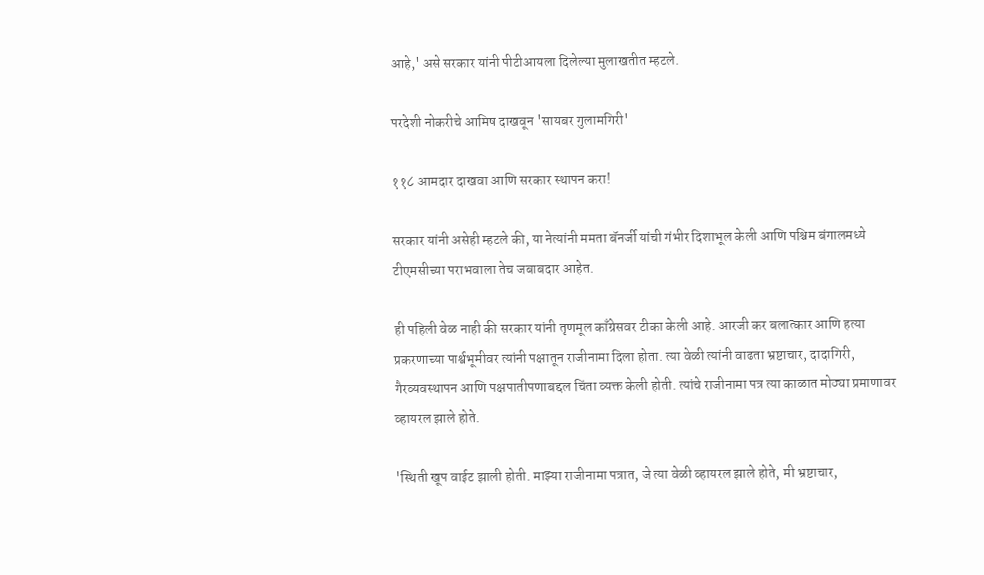आहे,' असे सरकार यांनी पीटीआयला दिलेल्या मुलाखतीत म्हटले.

परदेशी नोकरीचे आमिष दाखवून 'सायबर गुलामगिरी'

११८ आमदार दाखवा आणि सरकार स्थापन करा!

सरकार यांनी असेही म्हटले की, या नेत्यांनी ममता बॅनर्जी यांची गंभीर दिशाभूल केली आणि पश्चिम बंगालमध्ये टीएमसीच्या पराभवाला तेच जबाबदार आहेत.

ही पहिली वेळ नाही की सरकार यांनी तृणमूल काँग्रेसवर टीका केली आहे. आरजी कर बलात्कार आणि हत्या प्रकरणाच्या पार्श्वभूमीवर त्यांनी पक्षातून राजीनामा दिला होता. त्या वेळी त्यांनी वाढता भ्रष्टाचार, दादागिरी, गैरव्यवस्थापन आणि पक्षपातीपणाबद्दल चिंता व्यक्त केली होती. त्यांचे राजीनामा पत्र त्या काळात मोठ्या प्रमाणावर व्हायरल झाले होते.

'स्थिती खूप वाईट झाली होती. माझ्या राजीनामा पत्रात, जे त्या वेळी व्हायरल झाले होते, मी भ्रष्टाचार,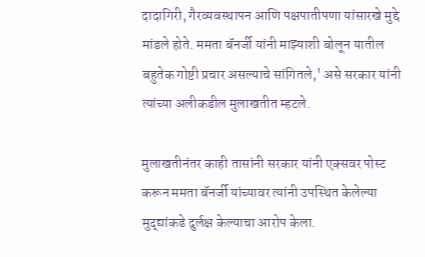दादागिरी, गैरव्यवस्थापन आणि पक्षपातीपणा यांसारखे मुद्दे मांडले होते. ममता बॅनर्जी यांनी माझ्याशी बोलून यातील बहुतेक गोष्टी प्रचार असल्याचे सांगितले,' असे सरकार यांनी त्यांच्या अलीकडील मुलाखतीत म्हटले.

मुलाखतीनंतर काही तासांनी सरकार यांनी एक्सवर पोस्ट करून ममता बॅनर्जी यांच्यावर त्यांनी उपस्थित केलेल्या मुद्द्यांकडे दुर्लक्ष केल्याचा आरोप केला.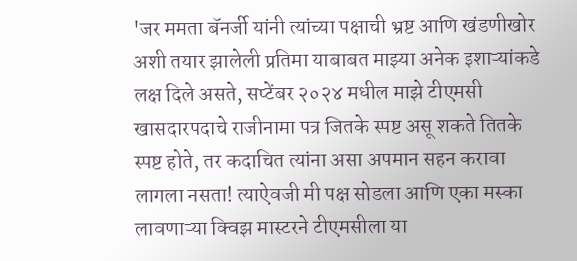'जर ममता बॅनर्जी यांनी त्यांच्या पक्षाची भ्रष्ट आणि खंडणीखोर अशी तयार झालेली प्रतिमा याबाबत माझ्या अनेक इशाऱ्यांकडे लक्ष दिले असते, सप्टेंबर २०२४ मधील माझे टीएमसी खासदारपदाचे राजीनामा पत्र जितके स्पष्ट असू शकते तितके स्पष्ट होते, तर कदाचित त्यांना असा अपमान सहन करावा लागला नसता! त्याऐवजी मी पक्ष सोडला आणि एका मस्का लावणाऱ्या क्विझ मास्टरने टीएमसीला या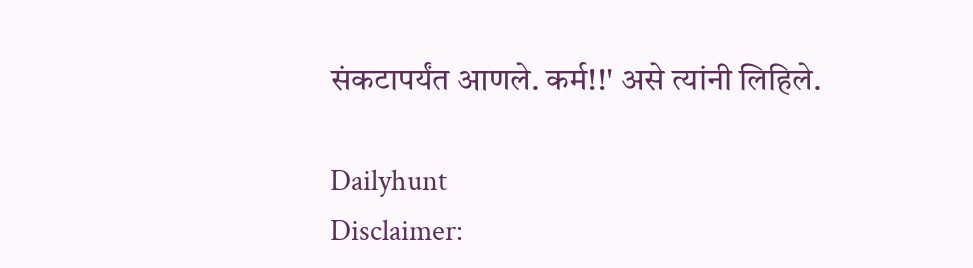संकटापर्यंत आणले. कर्म!!' असे त्यांनी लिहिले.

Dailyhunt
Disclaimer: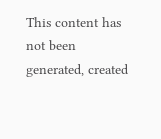This content has not been generated, created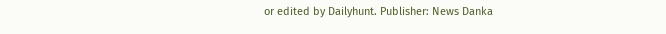or edited by Dailyhunt. Publisher: News Danka